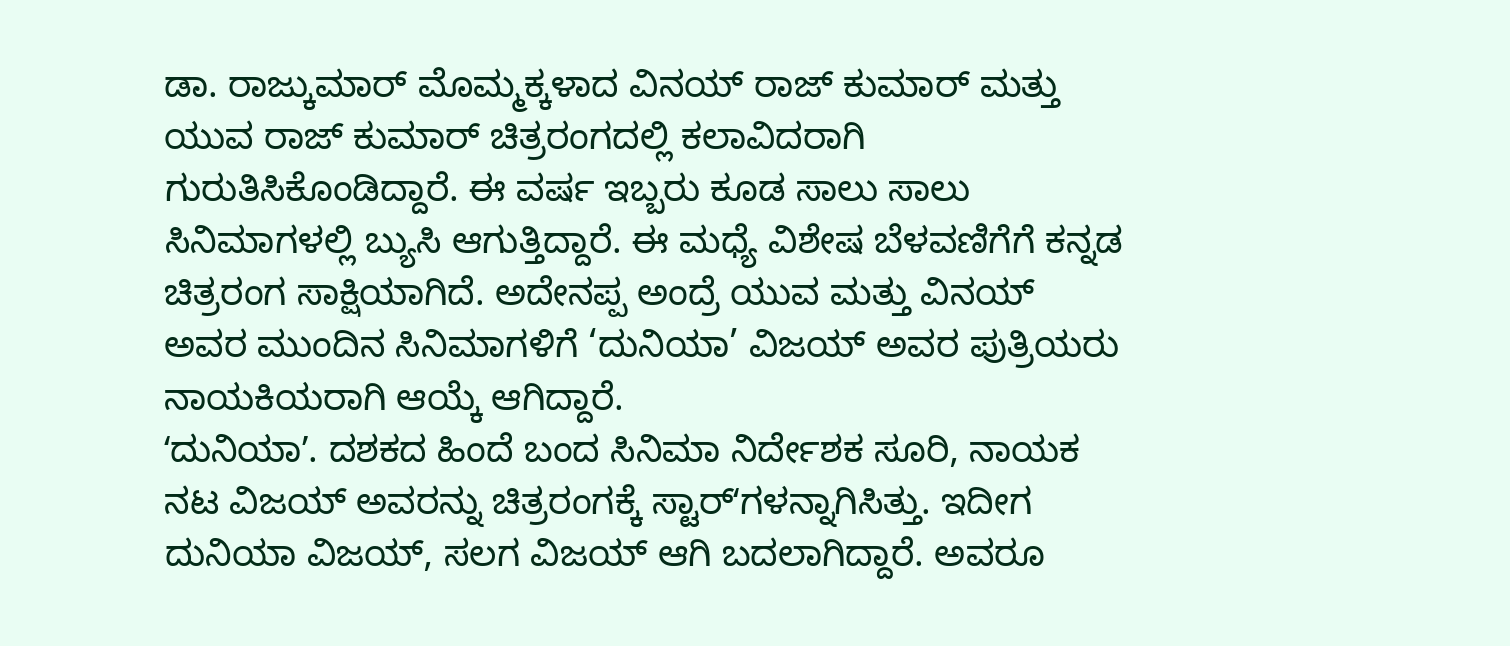ಡಾ. ರಾಜ್ಕುಮಾರ್ ಮೊಮ್ಮಕ್ಕಳಾದ ವಿನಯ್ ರಾಜ್ ಕುಮಾರ್ ಮತ್ತು ಯುವ ರಾಜ್ ಕುಮಾರ್ ಚಿತ್ರರಂಗದಲ್ಲಿ ಕಲಾವಿದರಾಗಿ ಗುರುತಿಸಿಕೊಂಡಿದ್ದಾರೆ. ಈ ವರ್ಷ ಇಬ್ಬರು ಕೂಡ ಸಾಲು ಸಾಲು ಸಿನಿಮಾಗಳಲ್ಲಿ ಬ್ಯುಸಿ ಆಗುತ್ತಿದ್ದಾರೆ. ಈ ಮಧ್ಯೆ ವಿಶೇಷ ಬೆಳವಣಿಗೆಗೆ ಕನ್ನಡ ಚಿತ್ರರಂಗ ಸಾಕ್ಷಿಯಾಗಿದೆ. ಅದೇನಪ್ಪ ಅಂದ್ರೆ ಯುವ ಮತ್ತು ವಿನಯ್ ಅವರ ಮುಂದಿನ ಸಿನಿಮಾಗಳಿಗೆ ‘ದುನಿಯಾ’ ವಿಜಯ್ ಅವರ ಪುತ್ರಿಯರು ನಾಯಕಿಯರಾಗಿ ಆಯ್ಕೆ ಆಗಿದ್ದಾರೆ.
ʻದುನಿಯಾʼ. ದಶಕದ ಹಿಂದೆ ಬಂದ ಸಿನಿಮಾ ನಿರ್ದೇಶಕ ಸೂರಿ, ನಾಯಕ ನಟ ವಿಜಯ್ ಅವರನ್ನು ಚಿತ್ರರಂಗಕ್ಕೆ ಸ್ಟಾರ್ʻಗಳನ್ನಾಗಿಸಿತ್ತು. ಇದೀಗ ದುನಿಯಾ ವಿಜಯ್, ಸಲಗ ವಿಜಯ್ ಆಗಿ ಬದಲಾಗಿದ್ದಾರೆ. ಅವರೂ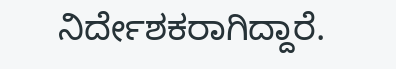ನಿರ್ದೇಶಕರಾಗಿದ್ದಾರೆ.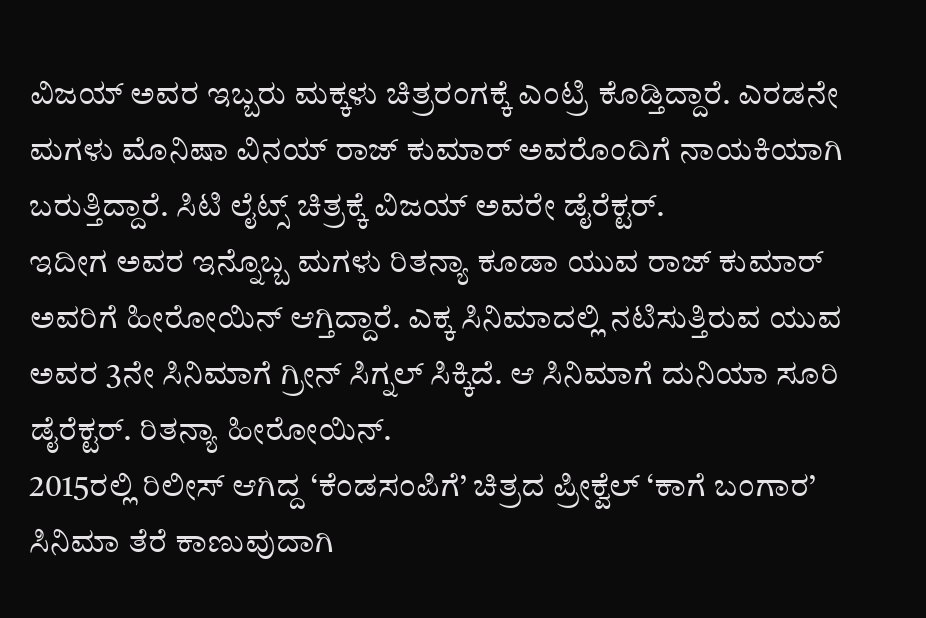ವಿಜಯ್ ಅವರ ಇಬ್ಬರು ಮಕ್ಕಳು ಚಿತ್ರರಂಗಕ್ಕೆ ಎಂಟ್ರಿ ಕೊಡ್ತಿದ್ದಾರೆ. ಎರಡನೇ ಮಗಳು ಮೊನಿಷಾ ವಿನಯ್ ರಾಜ್ ಕುಮಾರ್ ಅವರೊಂದಿಗೆ ನಾಯಕಿಯಾಗಿ ಬರುತ್ತಿದ್ದಾರೆ. ಸಿಟಿ ಲೈಟ್ಸ್ ಚಿತ್ರಕ್ಕೆ ವಿಜಯ್ ಅವರೇ ಡೈರೆಕ್ಟರ್.
ಇದೀಗ ಅವರ ಇನ್ನೊಬ್ಬ ಮಗಳು ರಿತನ್ಯಾ ಕೂಡಾ ಯುವ ರಾಜ್ ಕುಮಾರ್ ಅವರಿಗೆ ಹೀರೋಯಿನ್ ಆಗ್ತಿದ್ದಾರೆ. ಎಕ್ಕ ಸಿನಿಮಾದಲ್ಲಿ ನಟಿಸುತ್ತಿರುವ ಯುವ ಅವರ 3ನೇ ಸಿನಿಮಾಗೆ ಗ್ರೀನ್ ಸಿಗ್ನಲ್ ಸಿಕ್ಕಿದೆ. ಆ ಸಿನಿಮಾಗೆ ದುನಿಯಾ ಸೂರಿ ಡೈರೆಕ್ಟರ್. ರಿತನ್ಯಾ ಹೀರೋಯಿನ್.
2015ರಲ್ಲಿ ರಿಲೀಸ್ ಆಗಿದ್ದ ‘ಕೆಂಡಸಂಪಿಗೆ’ ಚಿತ್ರದ ಪ್ರೀಕ್ವೆಲ್ ‘ಕಾಗೆ ಬಂಗಾರ’ ಸಿನಿಮಾ ತೆರೆ ಕಾಣುವುದಾಗಿ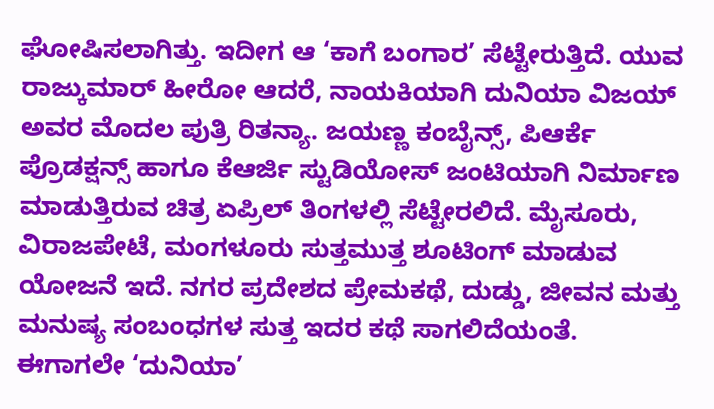ಘೋಷಿಸಲಾಗಿತ್ತು. ಇದೀಗ ಆ ‘ಕಾಗೆ ಬಂಗಾರ’ ಸೆಟ್ಟೇರುತ್ತಿದೆ. ಯುವ ರಾಜ್ಕುಮಾರ್ ಹೀರೋ ಆದರೆ, ನಾಯಕಿಯಾಗಿ ದುನಿಯಾ ವಿಜಯ್ ಅವರ ಮೊದಲ ಪುತ್ರಿ ರಿತನ್ಯಾ. ಜಯಣ್ಣ ಕಂಬೈನ್ಸ್, ಪಿಆರ್ಕೆ ಪ್ರೊಡಕ್ಷನ್ಸ್ ಹಾಗೂ ಕೆಆರ್ಜಿ ಸ್ಟುಡಿಯೋಸ್ ಜಂಟಿಯಾಗಿ ನಿರ್ಮಾಣ ಮಾಡುತ್ತಿರುವ ಚಿತ್ರ ಏಪ್ರಿಲ್ ತಿಂಗಳಲ್ಲಿ ಸೆಟ್ಟೇರಲಿದೆ. ಮೈಸೂರು, ವಿರಾಜಪೇಟೆ, ಮಂಗಳೂರು ಸುತ್ತಮುತ್ತ ಶೂಟಿಂಗ್ ಮಾಡುವ ಯೋಜನೆ ಇದೆ. ನಗರ ಪ್ರದೇಶದ ಪ್ರೇಮಕಥೆ, ದುಡ್ಡು, ಜೀವನ ಮತ್ತು ಮನುಷ್ಯ ಸಂಬಂಧಗಳ ಸುತ್ತ ಇದರ ಕಥೆ ಸಾಗಲಿದೆಯಂತೆ.
ಈಗಾಗಲೇ ‘ದುನಿಯಾ’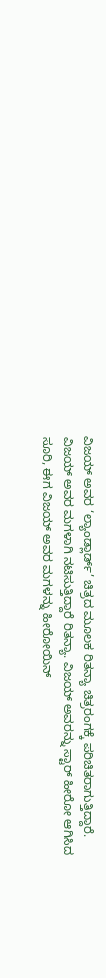ವಿಜಯ್ ಅವರ ‘ಲ್ಯಾಂಡ್ಲಾರ್ಡ್’ ಚಿತ್ರದ ಮೂಲಕ ರಿತನ್ಯಾ ಚಿತ್ರರಂಗಕ್ಕೆ ಪರಿಚಿತರಾಗುತ್ತಿದ್ದಾರೆ. ವಿಜಯ್ ಅವರ ಮಗಳಾಗಿ ನಟಿಸುತ್ತಿದ್ದಾರೆ ರಿತನ್ಯಾ. ವಿಜಯ್ ಅವರನ್ನು ಸ್ಟಾರ್ ಹೀರೋ ಆಗಿಸಿದ ಸೂರಿ, ಈಗ ವಿಜಯ್ ಅವರ ಮಗಳನ್ನು ಹೀರೋಯಿನ್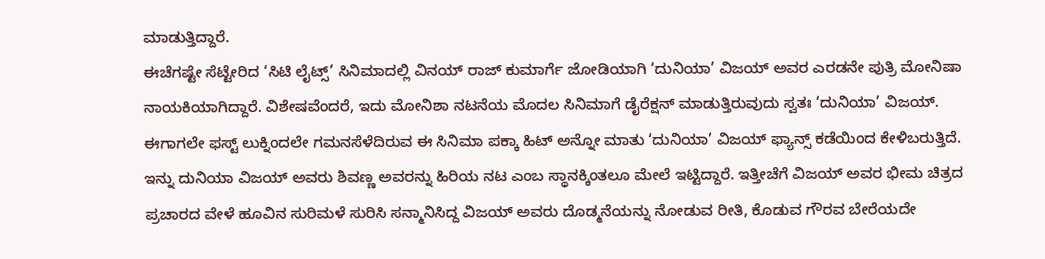ಮಾಡುತ್ತಿದ್ದಾರೆ.
ಈಚೆಗಷ್ಟೇ ಸೆಟ್ಟೇರಿದ ‘ಸಿಟಿ ಲೈಟ್ಸ್’ ಸಿನಿಮಾದಲ್ಲಿ ವಿನಯ್ ರಾಜ್ ಕುಮಾರ್ಗೆ ಜೋಡಿಯಾಗಿ ‘ದುನಿಯಾ’ ವಿಜಯ್ ಅವರ ಎರಡನೇ ಪುತ್ರಿ ಮೋನಿಷಾ ನಾಯಕಿಯಾಗಿದ್ದಾರೆ. ವಿಶೇಷವೆಂದರೆ, ಇದು ಮೋನಿಶಾ ನಟನೆಯ ಮೊದಲ ಸಿನಿಮಾಗೆ ಡೈರೆಕ್ಷನ್ ಮಾಡುತ್ತಿರುವುದು ಸ್ವತಃ ‘ದುನಿಯಾ’ ವಿಜಯ್. ಈಗಾಗಲೇ ಫಸ್ಟ್ ಲುಕ್ನಿಂದಲೇ ಗಮನಸೆಳೆದಿರುವ ಈ ಸಿನಿಮಾ ಪಕ್ಕಾ ಹಿಟ್ ಅನ್ನೋ ಮಾತು ‘ದುನಿಯಾ’ ವಿಜಯ್ ಫ್ಯಾನ್ಸ್ ಕಡೆಯಿಂದ ಕೇಳಿಬರುತ್ತಿದೆ.
ಇನ್ನು ದುನಿಯಾ ವಿಜಯ್ ಅವರು ಶಿವಣ್ಣ ಅವರನ್ನು ಹಿರಿಯ ನಟ ಎಂಬ ಸ್ಥಾನಕ್ಕಿಂತಲೂ ಮೇಲೆ ಇಟ್ಟಿದ್ದಾರೆ. ಇತ್ತೀಚೆಗೆ ವಿಜಯ್ ಅವರ ಭೀಮ ಚಿತ್ರದ ಪ್ರಚಾರದ ವೇಳೆ ಹೂವಿನ ಸುರಿಮಳೆ ಸುರಿಸಿ ಸನ್ಮಾನಿಸಿದ್ದ ವಿಜಯ್ ಅವರು ದೊಡ್ಮನೆಯನ್ನು ನೋಡುವ ರೀತಿ, ಕೊಡುವ ಗೌರವ ಬೇರೆಯದೇ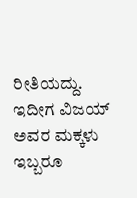ರೀತಿಯದ್ದು. ಇದೀಗ ವಿಜಯ್ ಅವರ ಮಕ್ಕಳು ಇಬ್ಬರೂ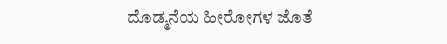ದೊಡ್ಮನೆಯ ಹೀರೋಗಳ ಜೊತೆ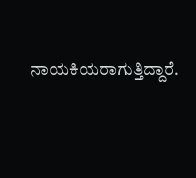ನಾಯಕಿಯರಾಗುತ್ತಿದ್ದಾರೆ.